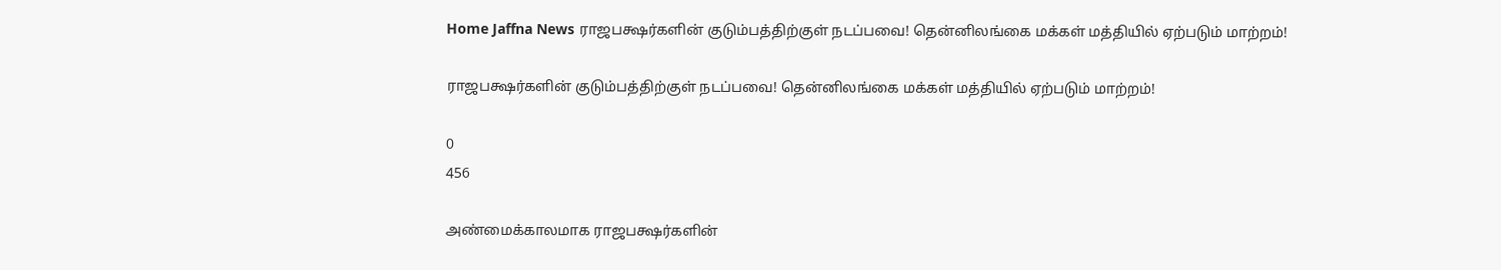Home Jaffna News ராஜபக்ஷர்களின் குடும்பத்திற்குள் நடப்பவை! தென்னிலங்கை மக்கள் மத்தியில் ஏற்படும் மாற்றம்!

ராஜபக்ஷர்களின் குடும்பத்திற்குள் நடப்பவை! தென்னிலங்கை மக்கள் மத்தியில் ஏற்படும் மாற்றம்!

0
456

அண்மைக்காலமாக ராஜபக்ஷர்களின்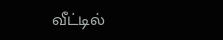வீட்டில்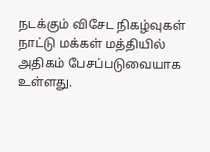நடக்கும் விசேட நிகழ்வுகள் நாட்டு மக்கள் மத்தியில் அதிகம் பேசப்படுவையாக உள்ளது.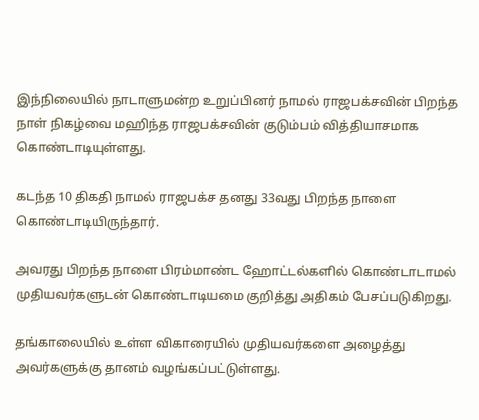இந்நிலையில் நாடாளுமன்ற உறுப்பினர் நாமல் ராஜபக்சவின் பிறந்த நாள் நிகழ்வை மஹிந்த ராஜபக்சவின் குடும்பம் வித்தியாசமாக கொண்டாடியுள்ளது.

கடந்த 10 திகதி நாமல் ராஜபக்ச தனது 33வது பிறந்த நாளை கொண்டாடியிருந்தார்.

அவரது பிறந்த நாளை பிரம்மாண்ட ஹோட்டல்களில் கொண்டாடாமல் முதியவர்களுடன் கொண்டாடியமை குறித்து அதிகம் பேசப்படுகிறது.

தங்காலையில் உள்ள விகாரையில் முதியவர்களை அழைத்து அவர்களுக்கு தானம் வழங்கப்பட்டுள்ளது.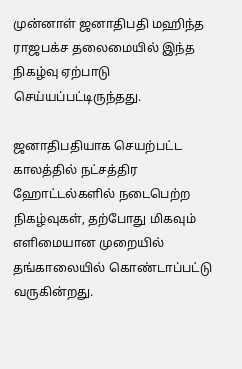முன்னாள் ஜனாதிபதி மஹிந்த ராஜபக்ச தலைமையில் இந்த நிகழ்வு ஏற்பாடு செய்யப்பட்டிருந்தது.

ஜனாதிபதியாக செயற்பட்ட காலத்தில் நட்சத்திர ஹோட்டல்களில் நடைபெற்ற நிகழ்வுகள், தற்போது மிகவும் எளிமையான முறையில் தங்காலையில் கொண்டாப்பட்டு வருகின்றது.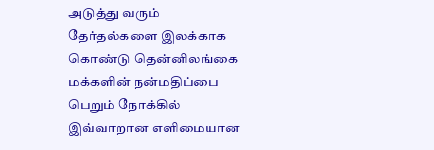அடுத்து வரும் தேர்தல்களை இலக்காக கொண்டு தென்னிலங்கை மக்களின் நன்மதிப்பை பெறும் நோக்கில் இவ்வாறான எளிமையான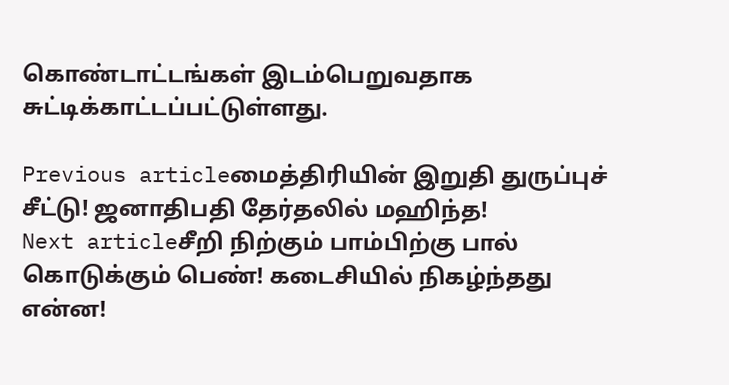கொண்டாட்டங்கள் இடம்பெறுவதாக சுட்டிக்காட்டப்பட்டுள்ளது.

Previous articleமைத்திரியின் இறுதி துருப்புச் சீட்டு! ஜனாதிபதி தேர்தலில் மஹிந்த!
Next articleசீறி நிற்கும் பாம்பிற்கு பால் கொடுக்கும் பெண்! கடைசியில் நிகழ்ந்தது என்ன!